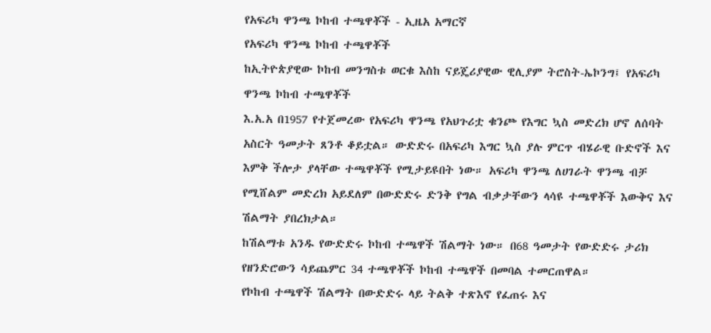የአፍሪካ ዋንጫ ኮከብ ተጫዋቾች - ኢዜአ አማርኛ
የአፍሪካ ዋንጫ ኮከብ ተጫዋቾች
ከኢትዮጵያዊው ኮከብ መንግስቱ ወርቁ እስከ ናይጄሪያዊው ዊሊያም ትሮስት-ኤኮንግ፤ የአፍሪካ ዋንጫ ኮከብ ተጫዋቾች
እ.አ.አ በ1957 የተጀመረው የአፍሪካ ዋንጫ የአህጉሪቷ ቁንጮ የእግር ኳስ መድረክ ሆኖ ለሰባት አስርት ዓመታት ጸንቶ ቆይቷል። ውድድሩ በአፍሪካ እግር ኳስ ያሉ ምርጥ ብሄራዊ ቡድኖች እና እምቅ ችሎታ ያላቸው ተጫዋቾች የሚታይዩበት ነው። አፍሪካ ዋንጫ ለሀገራት ዋንጫ ብቻ የሚሸልም መድረክ አይደለም በውድድሩ ድንቅ የግል ብቃታቸውን ላሳዩ ተጫዋቾች እውቅና እና ሽልማት ያበረክታል።
ከሽልማቱ አንዱ የውድድሩ ኮከብ ተጫዋች ሽልማት ነው። በ68 ዓመታት የውድድሩ ታሪክ የዘንድሮውን ሳይጨምር 34 ተጫዋቾች ኮከብ ተጫዋች በመባል ተመርጠዋል።
የኮከብ ተጫዋች ሽልማት በውድድሩ ላይ ትልቅ ተጽእኖ የፈጠሩ እና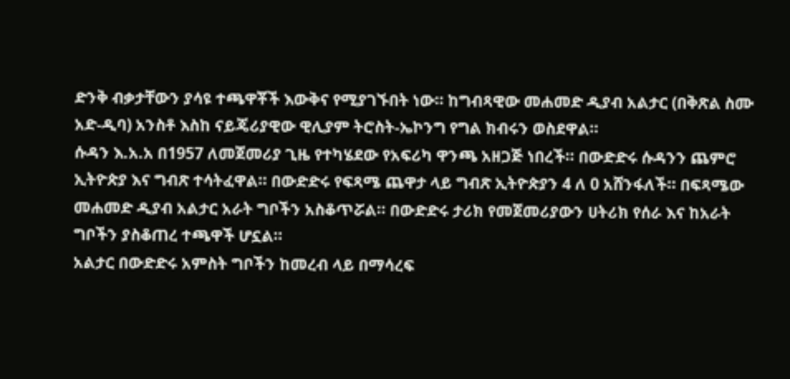ድንቅ ብቃታቸውን ያሳዩ ተጫዋቾች እውቅና የሚያገኙበት ነው። ከግብጻዊው መሐመድ ዲያብ አልታር (በቅጽል ስሙ አድ-ዲባ) አንስቶ እስከ ናይጄሪያዊው ዊሊያም ትሮስት-ኤኮንግ የግል ክብሩን ወስደዋል።
ሱዳን እ.አ.አ በ1957 ለመጀመሪያ ጊዜ የተካሄደው የአፍሪካ ዋንጫ አዘጋጅ ነበረች። በውድድሩ ሱዳንን ጨምሮ ኢትዮጵያ እና ግብጽ ተሳትፈዋል። በውድድሩ የፍጻሜ ጨዋታ ላይ ግብጽ ኢትዮጵያን 4 ለ 0 አሸንፋለች። በፍጻሜው መሐመድ ዲያብ አልታር አራት ግቦችን አስቆጥሯል። በውድድሩ ታሪክ የመጀመሪያውን ሀትሪክ የሰራ እና ከአራት ግቦችን ያስቆጠረ ተጫዋች ሆኗል።
አልታር በውድድሩ አምስት ግቦችን ከመረብ ላይ በማሳረፍ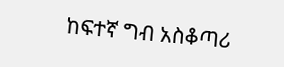ከፍተኛ ግብ አስቆጣሪ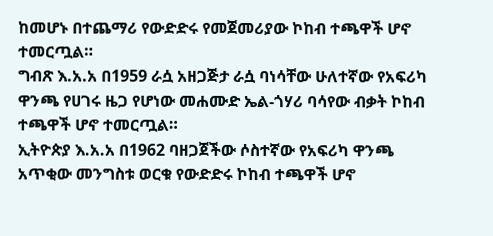ከመሆኑ በተጨማሪ የውድድሩ የመጀመሪያው ኮከብ ተጫዋች ሆኖ ተመርጧል።
ግብጽ እ.አ.አ በ1959 ራሷ አዘጋጅታ ራሷ ባነሳቸው ሁለተኛው የአፍሪካ ዋንጫ የሀገሩ ዜጋ የሆነው መሐሙድ ኤል-ጎሃሪ ባሳየው ብቃት ኮከብ ተጫዋች ሆኖ ተመርጧል።
ኢትዮጵያ እ.አ.አ በ1962 ባዘጋጀችው ሶስተኛው የአፍሪካ ዋንጫ አጥቂው መንግስቱ ወርቁ የውድድሩ ኮከብ ተጫዋች ሆኖ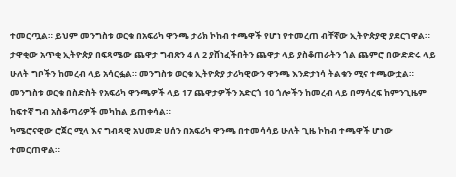ተመርጧል። ይህም መንግስቱ ወርቁ በአፍሪካ ዋንጫ ታሪክ ኮከብ ተጫዋች የሆነ የተመረጠ ብቸኛው ኢትዮጵያዊ ያደርገዋል። ታዋቂው አጥቂ ኢትዮጵያ በፍጻሜው ጨዋታ ግብጽን 4 ለ 2 ያሸነፈችበትን ጨዋታ ላይ ያስቆጠራትን ጎል ጨምሮ በውድድሩ ላይ ሁለት ግቦችን ከመረብ ላይ አሳርፏል። መንግስቱ ወርቁ ኢትዮጵያ ታሪካዊውን ዋንጫ እንድታነሳ ትልቁን ሚና ተጫውቷል።
መንግስቱ ወርቁ በስድስት የአፍሪካ ዋንጫዎች ላይ 17 ጨዋታዎችን አድርጎ 10 ጎሎችን ከመረብ ላይ በማሳረፍ ከምንጊዜም ከፍተኛ ግብ አስቆጣሪዎች መካከል ይጠቀሳል።
ካሜሮናዊው ሮጀር ሚላ እና ግብጻዊ አህመድ ሀሰን በአፍሪካ ዋንጫ በተመሳሳይ ሁለት ጊዜ ኮከብ ተጫዋች ሆነው ተመርጠዋል።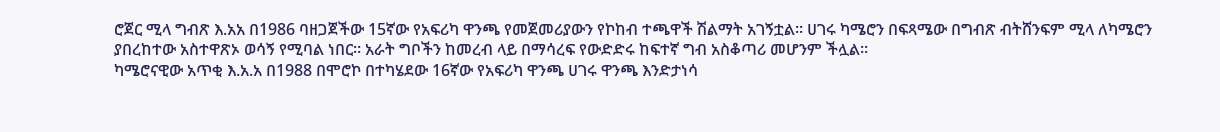ሮጀር ሚላ ግብጽ እ.አአ በ1986 ባዘጋጀችው 15ኛው የአፍሪካ ዋንጫ የመጀመሪያውን የኮከብ ተጫዋች ሽልማት አገኝቷል። ሀገሩ ካሜሮን በፍጻሜው በግብጽ ብትሸንፍም ሚላ ለካሜሮን ያበረከተው አስተዋጽኦ ወሳኝ የሚባል ነበር። አራት ግቦችን ከመረብ ላይ በማሳረፍ የውድድሩ ከፍተኛ ግብ አስቆጣሪ መሆንም ችሏል።
ካሜሮናዊው አጥቂ እ.አ.አ በ1988 በሞሮኮ በተካሄደው 16ኛው የአፍሪካ ዋንጫ ሀገሩ ዋንጫ እንድታነሳ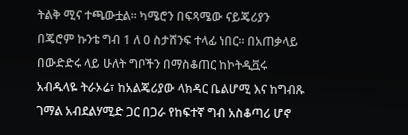ትልቅ ሚና ተጫውቷል። ካሜሮን በፍጻሜው ናይጄሪያን በጄሮም ኩንቴ ግብ 1 ለ 0 ስታሸንፍ ተላፊ ነበር። በአጠቃላይ በውድድሩ ላይ ሁለት ግቦችን በማስቆጠር ከኮትዲቯሩ አብዱላዬ ትራኦሬ፣ ከአልጄሪያው ላክዳር ቤልሆሚ እና ከግብጹ ገማል አብደልሃሚድ ጋር በጋራ የከፍተኛ ግብ አስቆጣሪ ሆኖ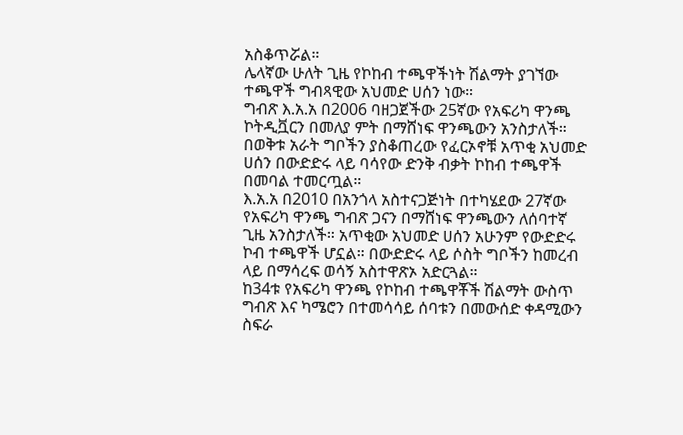አስቆጥሯል።
ሌላኛው ሁለት ጊዜ የኮከብ ተጫዋችነት ሽልማት ያገኘው ተጫዋች ግብጻዊው አህመድ ሀሰን ነው።
ግብጽ እ.አ.አ በ2006 ባዘጋጀችው 25ኛው የአፍሪካ ዋንጫ ኮትዲቯርን በመለያ ምት በማሸነፍ ዋንጫውን አንስታለች። በወቅቱ አራት ግቦችን ያስቆጠረው የፈርኦኖቹ አጥቂ አህመድ ሀሰን በውድድሩ ላይ ባሳየው ድንቅ ብቃት ኮከብ ተጫዋች በመባል ተመርጧል።
እ.አ.አ በ2010 በአንጎላ አስተናጋጅነት በተካሄደው 27ኛው የአፍሪካ ዋንጫ ግብጽ ጋናን በማሸነፍ ዋንጫውን ለሰባተኛ ጊዜ አንስታለች። አጥቂው አህመድ ሀሰን አሁንም የውድድሩ ኮብ ተጫዋች ሆኗል። በውድድሩ ላይ ሶስት ግቦችን ከመረብ ላይ በማሳረፍ ወሳኝ አስተዋጽኦ አድርጓል።
ከ34ቱ የአፍሪካ ዋንጫ የኮከብ ተጫዋቾች ሽልማት ውስጥ ግብጽ እና ካሜሮን በተመሳሳይ ሰባቱን በመውሰድ ቀዳሚውን ስፍራ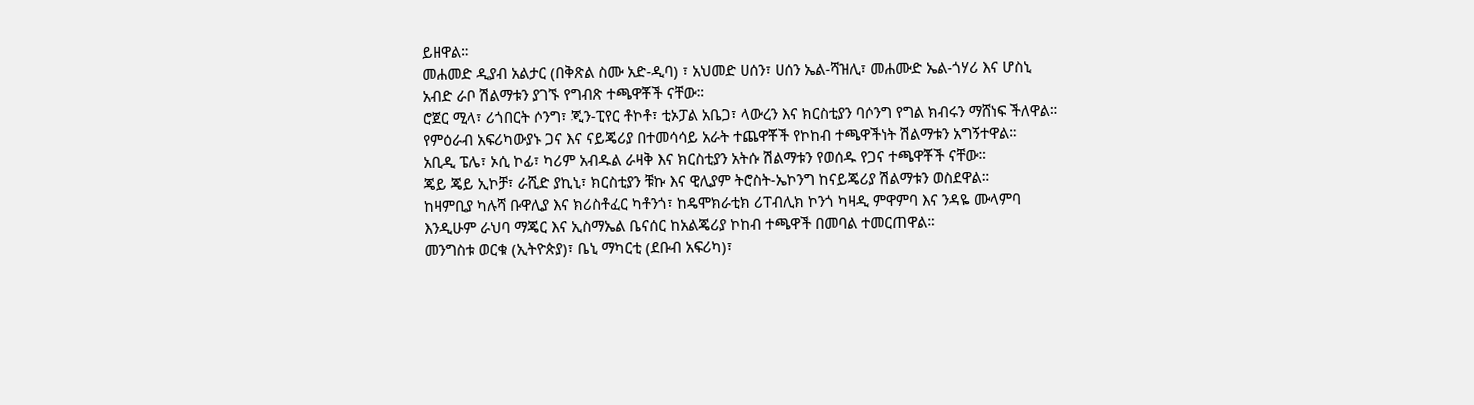ይዘዋል።
መሐመድ ዲያብ አልታር (በቅጽል ስሙ አድ-ዲባ) ፣ አህመድ ሀሰን፣ ሀሰን ኤል-ሻዝሊ፣ መሐሙድ ኤል-ጎሃሪ እና ሆስኒ አብድ ራቦ ሽልማቱን ያገኙ የግብጽ ተጫዋቾች ናቸው።
ሮጀር ሚላ፣ ሪጎበርት ሶንግ፣ ጂን-ፒየር ቶኮቶ፣ ቲኦፓል አቤጋ፣ ላውረን እና ክርስቲያን ባሶንግ የግል ክብሩን ማሸነፍ ችለዋል።
የምዕራብ አፍሪካውያኑ ጋና እና ናይጄሪያ በተመሳሳይ አራት ተጨዋቾች የኮከብ ተጫዋችነት ሽልማቱን አግኝተዋል።
አቢዲ ፔሌ፣ ኦሲ ኮፊ፣ ካሪም አብዱል ራዛቅ እና ክርስቲያን አትሱ ሽልማቱን የወሰዱ የጋና ተጫዋቾች ናቸው።
ጄይ ጄይ ኢኮቻ፣ ራሺድ ያኪኒ፣ ክርስቲያን ቹኩ እና ዊሊያም ትሮስት-ኤኮንግ ከናይጄሪያ ሽልማቱን ወስደዋል።
ከዛምቢያ ካሉሻ ቡዋሊያ እና ክሪስቶፈር ካቶንጎ፣ ከዴሞክራቲክ ሪፐብሊክ ኮንጎ ካዛዲ ምዋምባ እና ንዳዬ ሙላምባ እንዲሁም ራህባ ማጄር እና ኢስማኤል ቤናሰር ከአልጄሪያ ኮከብ ተጫዋች በመባል ተመርጠዋል።
መንግስቱ ወርቁ (ኢትዮጵያ)፣ ቤኒ ማካርቲ (ደቡብ አፍሪካ)፣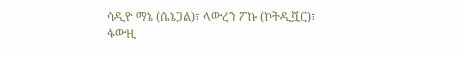ሳዲዮ ማኔ (ሴኔጋል)፣ ላውረን ፖኩ (ኮትዲቯር)፣ ፋውዚ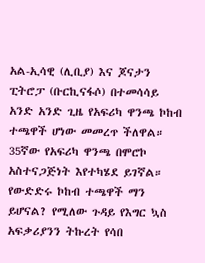አል-ኢሳዊ (ሊቢያ) እና ጆናታን ፒትሮፓ (ቡርኪናፋሶ) በተመሳሳይ አንድ አንድ ጊዜ የአፍሪካ ዋንጫ ኮከብ ተጫዋች ሆነው መመረጥ ችለዋል።
35ኛው የአፍሪካ ዋንጫ በሞሮኮ አስተናጋጅነት እየተካሄደ ይገኛል። የውድድሩ ኮከብ ተጫዋች ማን ይሆናል? የሚለው ጉዳይ የእግር ኳስ አፍቃሪያንን ትኩረት የሳበ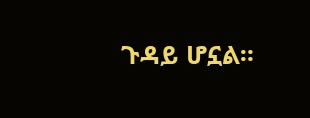ጉዳይ ሆኗል።